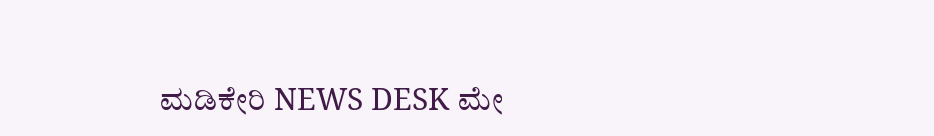ಮಡಿಕೇರಿ NEWS DESK ಮೇ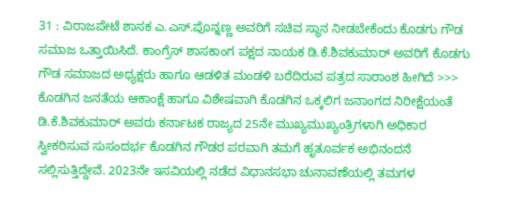31 : ವಿರಾಜಪೇಟೆ ಶಾಸಕ ಎ.ಎಸ್.ಪೊನ್ನಣ್ಣ ಅವರಿಗೆ ಸಚಿವ ಸ್ಥಾನ ನೀಡಬೇಕೆಂದು ಕೊಡಗು ಗೌಡ ಸಮಾಜ ಒತ್ತಾಯಿಸಿದೆ. ಕಾಂಗ್ರೆಸ್ ಶಾಸಕಾಂಗ ಪಕ್ಷದ ನಾಯಕ ಡಿ.ಕೆ.ಶಿವಕುಮಾರ್ ಅವರಿಗೆ ಕೊಡಗು ಗೌಡ ಸಮಾಜದ ಅಧ್ಯಕ್ಷರು ಹಾಗೂ ಆಡಳಿತ ಮಂಡಳಿ ಬರೆದಿರುವ ಪತ್ರದ ಸಾರಾಂಶ ಹೀಗಿದೆ >>> ಕೊಡಗಿನ ಜನತೆಯ ಆಕಾಂಕ್ಷೆ ಹಾಗೂ ವಿಶೇಷವಾಗಿ ಕೊಡಗಿನ ಒಕ್ಕಲಿಗ ಜನಾಂಗದ ನಿರೀಕ್ಷೆಯಂತೆ ಡಿ.ಕೆ.ಶಿವಕುಮಾರ್ ಅವರು ಕರ್ನಾಟಕ ರಾಜ್ಯದ 25ನೇ ಮುಖ್ಯಮುಖ್ಯಂತ್ರಿಗಳಾಗಿ ಅಧಿಕಾರ ಸ್ವೀಕರಿಸುವ ಸುಸಂದರ್ಭ ಕೊಡಗಿನ ಗೌಡರ ಪರವಾಗಿ ತಮಗೆ ಹೃತೂರ್ವಕ ಅಭಿನಂದನೆ ಸಲ್ಲಿಸುತ್ತಿದ್ದೇವೆ. 2023ನೇ ಇಸವಿಯಲ್ಲಿ ನಡೆದ ವಿಧಾನಸಭಾ ಚುನಾವಣೆಯಲ್ಲಿ ತಮಗಳ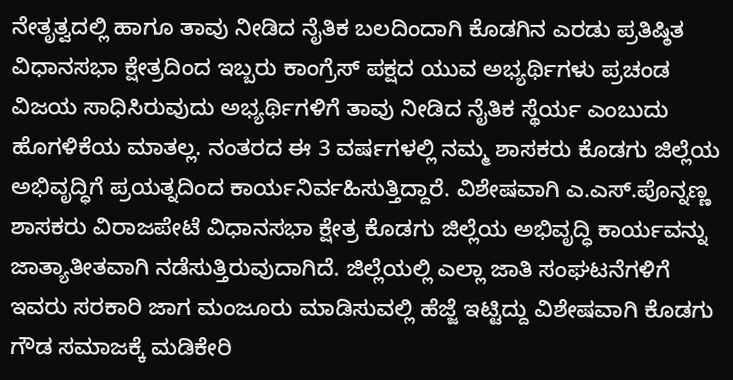ನೇತೃತ್ವದಲ್ಲಿ ಹಾಗೂ ತಾವು ನೀಡಿದ ನೈತಿಕ ಬಲದಿಂದಾಗಿ ಕೊಡಗಿನ ಎರಡು ಪ್ರತಿಷ್ಠಿತ ವಿಧಾನಸಭಾ ಕ್ಷೇತ್ರದಿಂದ ಇಬ್ಬರು ಕಾಂಗ್ರೆಸ್ ಪಕ್ಷದ ಯುವ ಅಭ್ಯರ್ಥಿಗಳು ಪ್ರಚಂಡ ವಿಜಯ ಸಾಧಿಸಿರುವುದು ಅಭ್ಯರ್ಥಿಗಳಿಗೆ ತಾವು ನೀಡಿದ ನೈತಿಕ ಸ್ಥೆರ್ಯ ಎಂಬುದು ಹೊಗಳಿಕೆಯ ಮಾತಲ್ಲ. ನಂತರದ ಈ 3 ವರ್ಷಗಳಲ್ಲಿ ನಮ್ಮ ಶಾಸಕರು ಕೊಡಗು ಜಿಲ್ಲೆಯ ಅಭಿವೃದ್ಧಿಗೆ ಪ್ರಯತ್ನದಿಂದ ಕಾರ್ಯನಿರ್ವಹಿಸುತ್ತಿದ್ದಾರೆ. ವಿಶೇಷವಾಗಿ ಎ.ಎಸ್.ಪೊನ್ನಣ್ಣ ಶಾಸಕರು ವಿರಾಜಪೇಟೆ ವಿಧಾನಸಭಾ ಕ್ಷೇತ್ರ ಕೊಡಗು ಜಿಲ್ಲೆಯ ಅಭಿವೃದ್ಧಿ ಕಾರ್ಯವನ್ನು ಜಾತ್ಯಾತೀತವಾಗಿ ನಡೆಸುತ್ತಿರುವುದಾಗಿದೆ. ಜಿಲ್ಲೆಯಲ್ಲಿ ಎಲ್ಲಾ ಜಾತಿ ಸಂಘಟನೆಗಳಿಗೆ ಇವರು ಸರಕಾರಿ ಜಾಗ ಮಂಜೂರು ಮಾಡಿಸುವಲ್ಲಿ ಹೆಜ್ಜೆ ಇಟ್ಟಿದ್ದು ವಿಶೇಷವಾಗಿ ಕೊಡಗು ಗೌಡ ಸಮಾಜಕ್ಕೆ ಮಡಿಕೇರಿ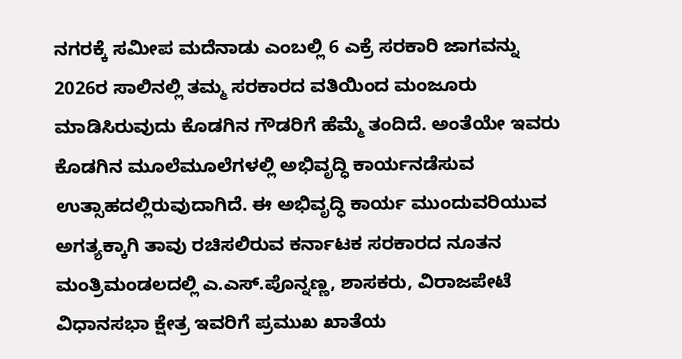ನಗರಕ್ಕೆ ಸಮೀಪ ಮದೆನಾಡು ಎಂಬಲ್ಲಿ 6 ಎಕ್ರೆ ಸರಕಾರಿ ಜಾಗವನ್ನು 2026ರ ಸಾಲಿನಲ್ಲಿ ತಮ್ಮ ಸರಕಾರದ ವತಿಯಿಂದ ಮಂಜೂರು ಮಾಡಿಸಿರುವುದು ಕೊಡಗಿನ ಗೌಡರಿಗೆ ಹೆಮ್ಮೆ ತಂದಿದೆ. ಅಂತೆಯೇ ಇವರು ಕೊಡಗಿನ ಮೂಲೆಮೂಲೆಗಳಲ್ಲಿ ಅಭಿವೃದ್ಧಿ ಕಾರ್ಯನಡೆಸುವ ಉತ್ಸಾಹದಲ್ಲಿರುವುದಾಗಿದೆ. ಈ ಅಭಿವೃದ್ಧಿ ಕಾರ್ಯ ಮುಂದುವರಿಯುವ ಅಗತ್ಯಕ್ಕಾಗಿ ತಾವು ರಚಿಸಲಿರುವ ಕರ್ನಾಟಕ ಸರಕಾರದ ನೂತನ ಮಂತ್ರಿಮಂಡಲದಲ್ಲಿ ಎ.ಎಸ್.ಪೊನ್ನಣ್ಣ, ಶಾಸಕರು, ವಿರಾಜಪೇಟೆ ವಿಧಾನಸಭಾ ಕ್ಷೇತ್ರ ಇವರಿಗೆ ಪ್ರಮುಖ ಖಾತೆಯ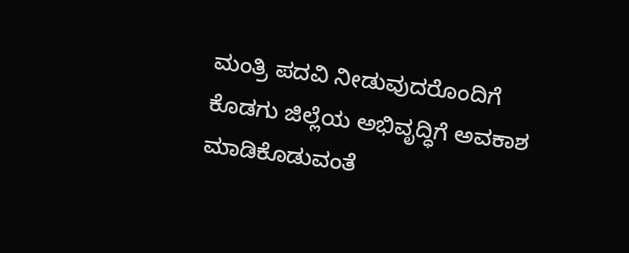ಮಂತ್ರಿ ಪದವಿ ನೀಡುವುದರೊಂದಿಗೆ ಕೊಡಗು ಜಿಲ್ಲೆಯ ಅಭಿವೃದ್ಧಿಗೆ ಅವಕಾಶ ಮಾಡಿಕೊಡುವಂತೆ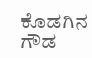ಕೊಡಗಿನ ಗೌಡ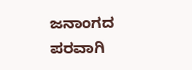ಜನಾಂಗದ ಪರವಾಗಿ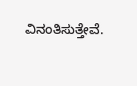ವಿನಂತಿಸುತ್ತೇವೆ.